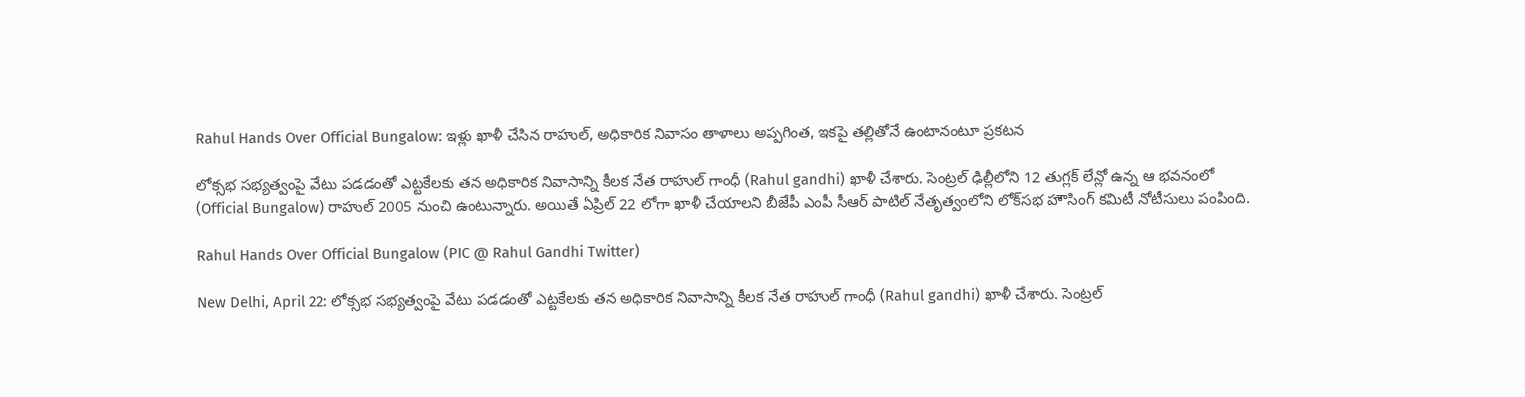Rahul Hands Over Official Bungalow: ఇళ్లు ఖాళీ చేసిన రాహుల్, అధికారిక నివాసం తాళాలు అప్పగింత, ఇకపై తల్లితోనే ఉంటానంటూ ప్రకటన

లోక్సభ సభ్యత్వంపై వేటు పడడంతో ఎట్టకేలకు తన అధికారిక నివాసాన్ని కీలక నేత రాహుల్ గాంధీ (Rahul gandhi) ఖాళీ చేశారు. సెంట్రల్ ఢిల్లీలోని 12 తుగ్లక్ లేన్లో ఉన్న ఆ భవనంలో (Official Bungalow) రాహుల్ 2005 నుంచి ఉంటున్నారు. అయితే ఏప్రిల్ 22 లోగా ఖాళీ చేయాలని బీజేపీ ఎంపీ సీఆర్ పాటిల్ నేతృత్వంలోని లోక్‌సభ హౌసింగ్ కమిటీ నోటీసులు పంపింది.

Rahul Hands Over Official Bungalow (PIC @ Rahul Gandhi Twitter)

New Delhi, April 22: లోక్సభ సభ్యత్వంపై వేటు పడడంతో ఎట్టకేలకు తన అధికారిక నివాసాన్ని కీలక నేత రాహుల్ గాంధీ (Rahul gandhi) ఖాళీ చేశారు. సెంట్రల్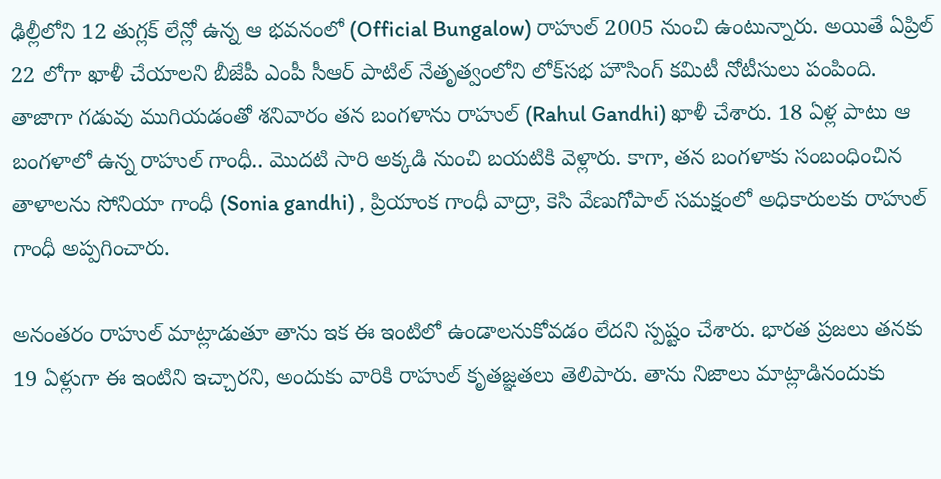ఢిల్లీలోని 12 తుగ్లక్ లేన్లో ఉన్న ఆ భవనంలో (Official Bungalow) రాహుల్ 2005 నుంచి ఉంటున్నారు. అయితే ఏప్రిల్ 22 లోగా ఖాళీ చేయాలని బీజేపీ ఎంపీ సీఆర్ పాటిల్ నేతృత్వంలోని లోక్‌సభ హౌసింగ్ కమిటీ నోటీసులు పంపింది. తాజాగా గడువు ముగియడంతో శనివారం తన బంగళాను రాహుల్ (Rahul Gandhi) ఖాళీ చేశారు. 18 ఏళ్ల పాటు ఆ బంగళాలో ఉన్న రాహుల్ గాంధీ.. మొదటి సారి అక్కడి నుంచి బయటికి వెళ్లారు. కాగా, తన బంగళాకు సంబంధించిన తాళాలను సోనియా గాంధీ (Sonia gandhi) , ప్రియాంక గాంధీ వాద్రా, కెసి వేణుగోపాల్ సమక్షంలో అధికారులకు రాహుల్ గాంధీ అప్పగించారు.

అనంతరం రాహుల్ మాట్లాడుతూ తాను ఇక ఈ ఇంటిలో ఉండాలనుకోవడం లేదని స్పష్టం చేశారు. భారత ప్రజలు తనకు 19 ఏళ్లుగా ఈ ఇంటిని ఇచ్చారని, అందుకు వారికి రాహుల్ కృతజ్ఞతలు తెలిపారు. తాను నిజాలు మాట్లాడినందుకు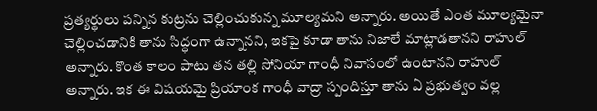ప్రత్యర్థులు పన్నిన కుట్రను చెల్లించుకున్న మూల్యమని అన్నారు. అయితే ఎంత మూల్యమైనా చెల్లించడానికి తాను సిద్ధంగా ఉన్నానని, ఇకపై కూడా తాను నిజాలే మాట్లాడతానని రాహుల్ అన్నారు. కొంత కాలం పాటు తన తల్లి సోనియా గాంధీ నివాసంలో ఉంటానని రాహుల్ అన్నారు. ఇక ఈ విషయమై ప్రియాంక గాంధీ వాద్రా స్పందిస్తూ తాను ఏ ప్రభుత్వం వల్ల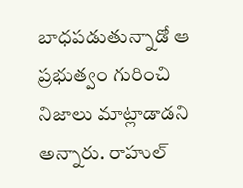బాధపడుతున్నాడో ఆ ప్రభుత్వం గురించి నిజాలు మాట్లాడాడని అన్నారు. రాహుల్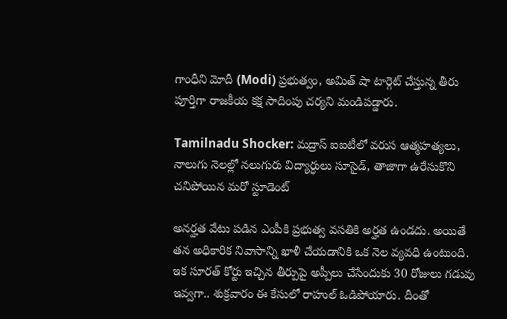గాంధీని మోదీ (Modi) ప్రభుత్వం, అమిత్ షా టార్గెట్ చేస్తున్న తీరు పూర్తిగా రాజకీయ కక్ష సాదింపు చర్యని మండిపడ్డారు.

Tamilnadu Shocker: మద్రాస్‌ ఐఐటీలో వరుస ఆత్మహత్యలు, నాలుగు నెలల్లో నలుగురు విద్యార్ధులు సూసైడ్, తాజాగా ఉరేసుకొని చనిపోయిన మరో స్టూడెంట్

అనర్హత వేటు పడిన ఎంపీకి ప్రభుత్వ వసతికి అర్హత ఉండదు. అయితే తన అధికారిక నివాసాన్ని ఖాళీ చేయడానికి ఒక నెల వ్యవధి ఉంటుంది. ఇక సూరత్ కోర్టు ఇచ్చిన తీర్పుపై అప్పీలు చేసేందుకు 30 రోజులు గడువు ఇవ్వగా.. శుక్రవారం ఈ కేసులో రాహుల్ ఓడిపోయారు. దీంతో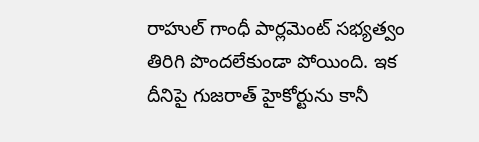రాహుల్ గాంధీ పార్లమెంట్ సభ్యత్వం తిరిగి పొందలేకుండా పోయింది. ఇక దీనిపై గుజరాత్ హైకోర్టును కానీ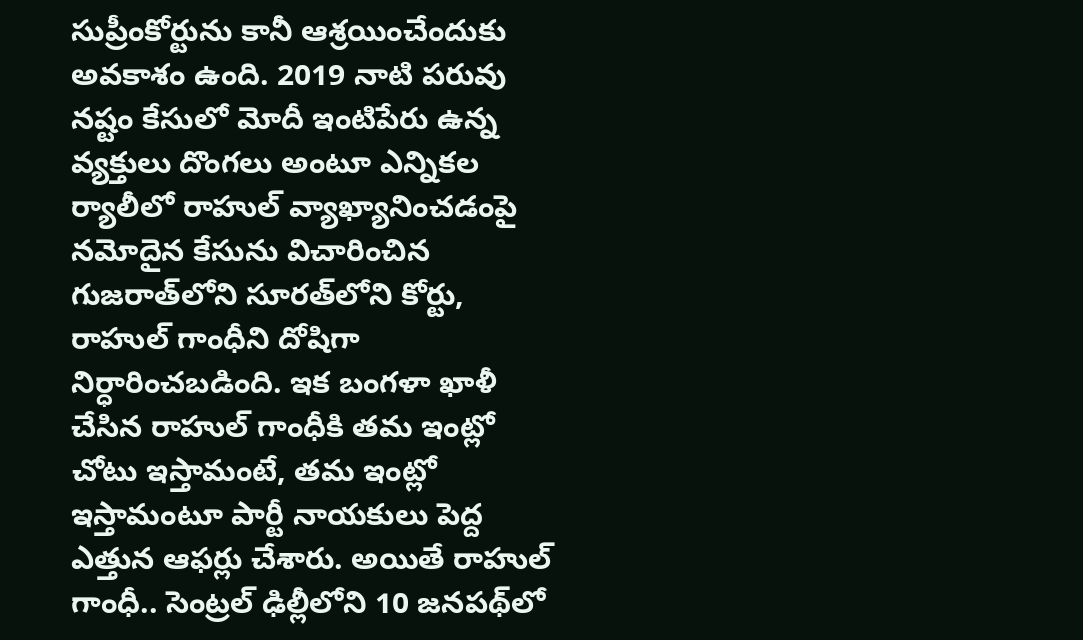సుప్రీంకోర్టును కానీ ఆశ్రయించేందుకు అవకాశం ఉంది. 2019 నాటి పరువు నష్టం కేసులో మోదీ ఇంటిపేరు ఉన్న వ్యక్తులు దొంగలు అంటూ ఎన్నికల ర్యాలీలో రాహుల్ వ్యాఖ్యానించడంపై నమోదైన కేసును విచారించిన గుజరాత్‌లోని సూరత్‌లోని కోర్టు, రాహుల్ గాంధీని దోషిగా నిర్ధారించబడింది. ఇక బంగళా ఖాళీ చేసిన రాహుల్ గాంధీకి తమ ఇంట్లో చోటు ఇస్తామంటే, తమ ఇంట్లో ఇస్తామంటూ పార్టీ నాయకులు పెద్ద ఎత్తున ఆఫర్లు చేశారు. అయితే రాహుల్ గాంధీ.. సెంట్రల్ ఢిల్లీలోని 10 జనపథ్‌లో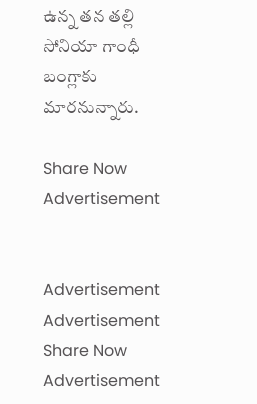ఉన్న తన తల్లి సోనియా గాంధీ బంగ్లాకు మారనున్నారు.

Share Now
Advertisement


Advertisement
Advertisement
Share Now
Advertisement